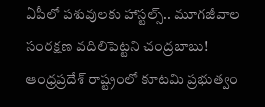ఏపీలో పశువులకు హాస్టల్స్.. మూగజీవాల సంరక్షణ వదిలిపెట్టని చంద్రబాబు!
ఆంధ్రప్రదేశ్ రాష్ట్రంలో కూటమి ప్రభుత్వం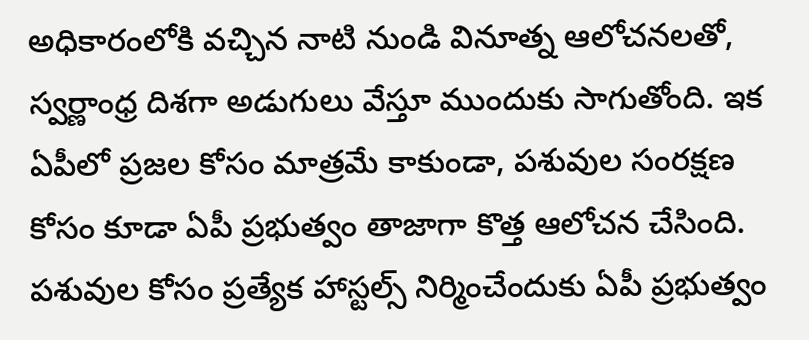అధికారంలోకి వచ్చిన నాటి నుండి వినూత్న ఆలోచనలతో, స్వర్ణాంధ్ర దిశగా అడుగులు వేస్తూ ముందుకు సాగుతోంది. ఇక ఏపీలో ప్రజల కోసం మాత్రమే కాకుండా, పశువుల సంరక్షణ కోసం కూడా ఏపీ ప్రభుత్వం తాజాగా కొత్త ఆలోచన చేసింది. పశువుల కోసం ప్రత్యేక హాస్టల్స్ నిర్మించేందుకు ఏపీ ప్రభుత్వం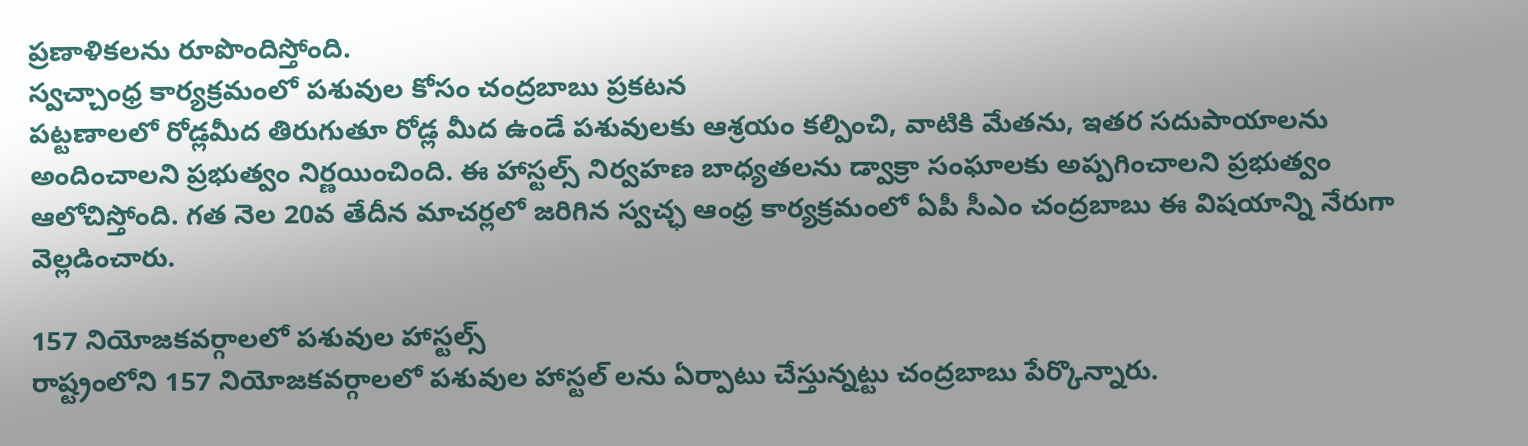ప్రణాళికలను రూపొందిస్తోంది.
స్వచ్చాంధ్ర కార్యక్రమంలో పశువుల కోసం చంద్రబాబు ప్రకటన
పట్టణాలలో రోడ్లమీద తిరుగుతూ రోడ్ల మీద ఉండే పశువులకు ఆశ్రయం కల్పించి, వాటికి మేతను, ఇతర సదుపాయాలను అందించాలని ప్రభుత్వం నిర్ణయించింది. ఈ హాస్టల్స్ నిర్వహణ బాధ్యతలను డ్వాక్రా సంఘాలకు అప్పగించాలని ప్రభుత్వం ఆలోచిస్తోంది. గత నెల 20వ తేదీన మాచర్లలో జరిగిన స్వచ్ఛ ఆంధ్ర కార్యక్రమంలో ఏపీ సీఎం చంద్రబాబు ఈ విషయాన్ని నేరుగా వెల్లడించారు.

157 నియోజకవర్గాలలో పశువుల హాస్టల్స్
రాష్ట్రంలోని 157 నియోజకవర్గాలలో పశువుల హాస్టల్ లను ఏర్పాటు చేస్తున్నట్టు చంద్రబాబు పేర్కొన్నారు.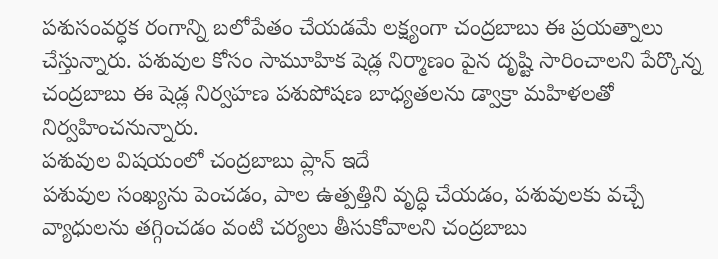పశుసంవర్ధక రంగాన్ని బలోపేతం చేయడమే లక్ష్యంగా చంద్రబాబు ఈ ప్రయత్నాలు చేస్తున్నారు. పశువుల కోసం సామూహిక షెడ్ల నిర్మాణం పైన దృష్టి సారించాలని పేర్కొన్న చంద్రబాబు ఈ షెడ్ల నిర్వహణ పశుపోషణ బాధ్యతలను డ్వాక్రా మహిళలతో నిర్వహించనున్నారు.
పశువుల విషయంలో చంద్రబాబు ప్లాన్ ఇదే
పశువుల సంఖ్యను పెంచడం, పాల ఉత్పత్తిని వృద్ధి చేయడం, పశువులకు వచ్చే వ్యాధులను తగ్గించడం వంటి చర్యలు తీసుకోవాలని చంద్రబాబు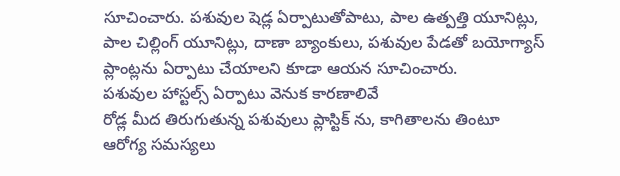సూచించారు. పశువుల షెడ్ల ఏర్పాటుతోపాటు, పాల ఉత్పత్తి యూనిట్లు, పాల చిల్లింగ్ యూనిట్లు, దాణా బ్యాంకులు, పశువుల పేడతో బయోగ్యాస్ ప్లాంట్లను ఏర్పాటు చేయాలని కూడా ఆయన సూచించారు.
పశువుల హాస్టల్స్ ఏర్పాటు వెనుక కారణాలివే
రోడ్ల మీద తిరుగుతున్న పశువులు ప్లాస్టిక్ ను, కాగితాలను తింటూ ఆరోగ్య సమస్యలు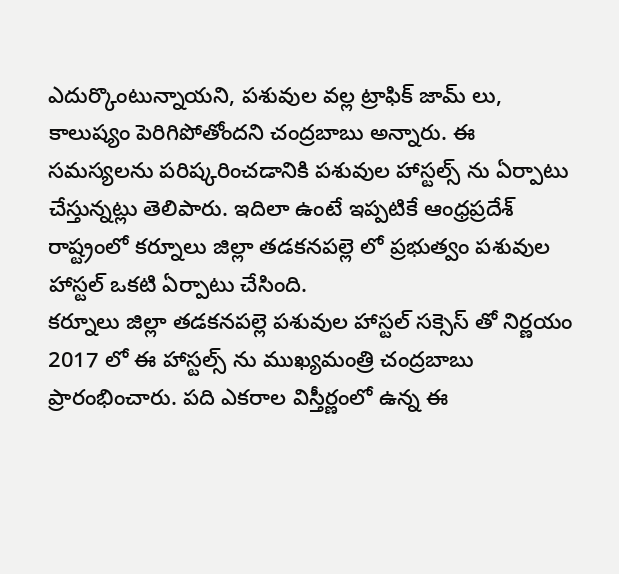ఎదుర్కొంటున్నాయని, పశువుల వల్ల ట్రాఫిక్ జామ్ లు, కాలుష్యం పెరిగిపోతోందని చంద్రబాబు అన్నారు. ఈ సమస్యలను పరిష్కరించడానికి పశువుల హాస్టల్స్ ను ఏర్పాటు చేస్తున్నట్లు తెలిపారు. ఇదిలా ఉంటే ఇప్పటికే ఆంధ్రప్రదేశ్ రాష్ట్రంలో కర్నూలు జిల్లా తడకనపల్లె లో ప్రభుత్వం పశువుల హాస్టల్ ఒకటి ఏర్పాటు చేసింది.
కర్నూలు జిల్లా తడకనపల్లె పశువుల హాస్టల్ సక్సెస్ తో నిర్ణయం
2017 లో ఈ హాస్టల్స్ ను ముఖ్యమంత్రి చంద్రబాబు ప్రారంభించారు. పది ఎకరాల విస్తీర్ణంలో ఉన్న ఈ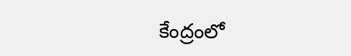కేంద్రంలో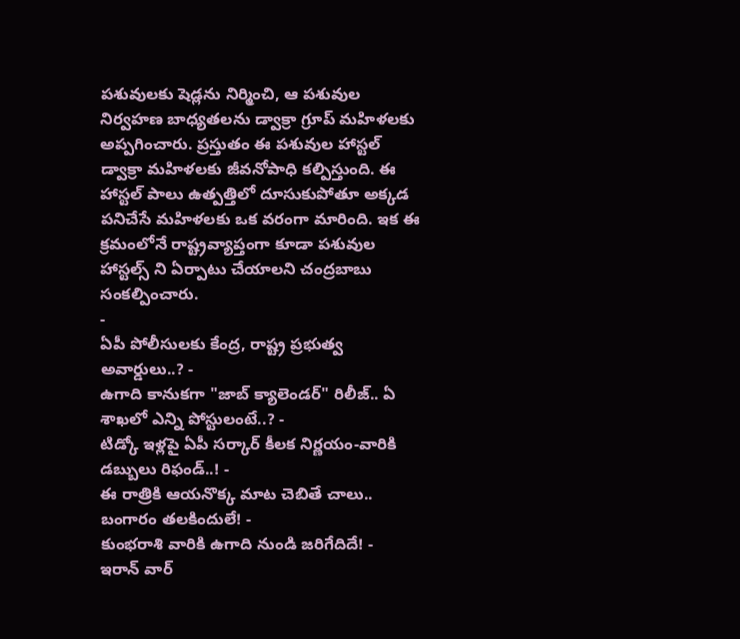పశువులకు షెడ్లను నిర్మించి, ఆ పశువుల నిర్వహణ బాధ్యతలను డ్వాక్రా గ్రూప్ మహిళలకు అప్పగించారు. ప్రస్తుతం ఈ పశువుల హాస్టల్ డ్వాక్రా మహిళలకు జీవనోపాధి కల్పిస్తుంది. ఈ హాస్టల్ పాలు ఉత్పత్తిలో దూసుకుపోతూ అక్కడ పనిచేసే మహిళలకు ఒక వరంగా మారింది. ఇక ఈ క్రమంలోనే రాష్ట్రవ్యాప్తంగా కూడా పశువుల హాస్టల్స్ ని ఏర్పాటు చేయాలని చంద్రబాబు సంకల్పించారు.
-
ఏపీ పోలీసులకు కేంద్ర, రాష్ట్ర ప్రభుత్వ అవార్డులు..? -
ఉగాది కానుకగా "జాబ్ క్యాలెండర్" రిలీజ్.. ఏ శాఖలో ఎన్ని పోస్టులంటే..? -
టిడ్కో ఇళ్లపై ఏపీ సర్కార్ కీలక నిర్ణయం-వారికి డబ్బులు రిఫండ్..! -
ఈ రాత్రికి ఆయనొక్క మాట చెబితే చాలు.. బంగారం తలకిందులే! -
కుంభరాశి వారికి ఉగాది నుండి జరిగేదిదే! -
ఇరాన్ వార్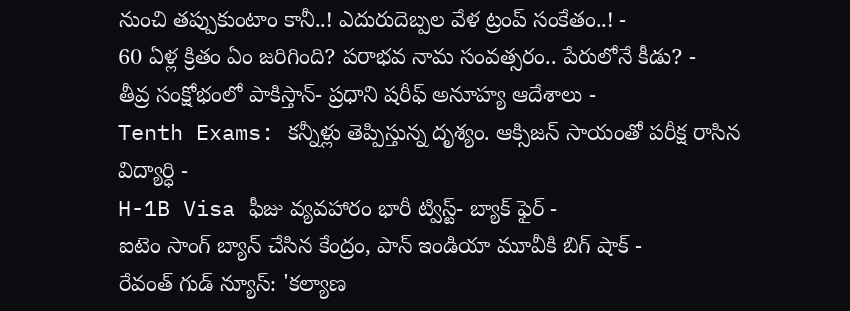నుంచి తప్పుకుంటాం కానీ..! ఎదురుదెబ్పల వేళ ట్రంప్ సంకేతం..! -
60 ఏళ్ల క్రితం ఏం జరిగింది? పరాభవ నామ సంవత్సరం.. పేరులోనే కీడు? -
తీవ్ర సంక్షోభంలో పాకిస్తాన్- ప్రధాని షరీఫ్ అనూహ్య ఆదేశాలు -
Tenth Exams: కన్నీళ్లు తెప్పిస్తున్న దృశ్యం. ఆక్సిజన్ సాయంతో పరీక్ష రాసిన విద్యార్ధి -
H-1B Visa ఫీజు వ్యవహారం భారీ ట్విస్ట్- బ్యాక్ ఫైర్ -
ఐటెం సాంగ్ బ్యాన్ చేసిన కేంద్రం, పాన్ ఇండియా మూవీకి బిగ్ షాక్ -
రేవంత్ గుడ్ న్యూస్: 'కల్యాణ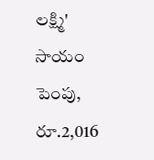లక్ష్మి' సాయం పెంపు, రూ.2,016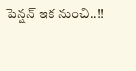పెన్షన్ ఇక నుంచి..!!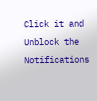Click it and Unblock the Notifications